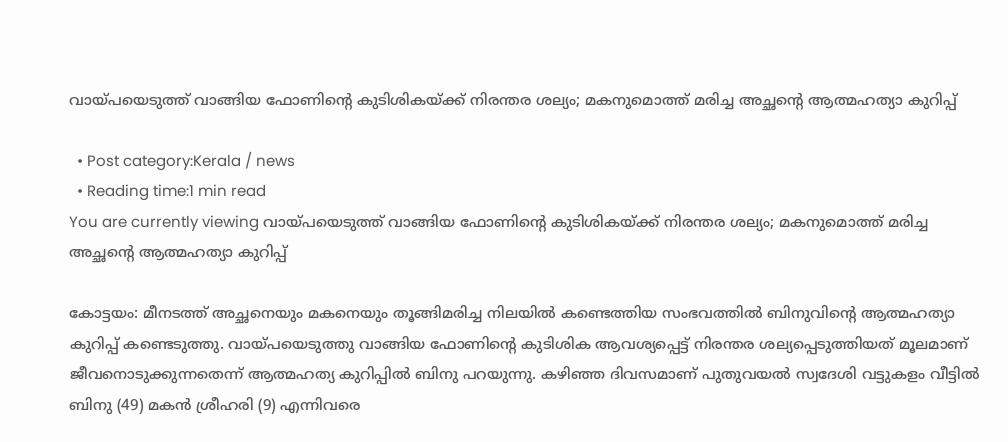വായ്‌പയെടുത്ത് വാങ്ങിയ ഫോണിൻ്റെ കുടിശികയ്ക്ക് നിരന്തര ശല്യം; മകനുമൊത്ത് മരിച്ച അച്ഛൻ്റെ ആത്മഹത്യാ കുറിപ്പ്

  • Post category:Kerala / news
  • Reading time:1 min read
You are currently viewing വായ്‌പയെടുത്ത് വാങ്ങിയ ഫോണിൻ്റെ കുടിശികയ്ക്ക് നിരന്തര ശല്യം; മകനുമൊത്ത് മരിച്ച അച്ഛൻ്റെ ആത്മഹത്യാ കുറിപ്പ്

കോട്ടയം: മീനടത്ത് അച്ഛനെയും മകനെയും തൂങ്ങിമരിച്ച നിലയിൽ കണ്ടെത്തിയ സംഭവത്തിൽ ബിനുവിൻ്റെ ആത്മഹത്യാ കുറിപ്പ് കണ്ടെടുത്തു. വായ്‌പയെടുത്തു വാങ്ങിയ ഫോണിൻ്റെ കുടിശിക ആവശ്യപ്പെട്ട് നിരന്തര ശല്യപ്പെടുത്തിയത് മൂലമാണ്‌ ജീവനൊടുക്കുന്നതെന്ന് ആത്മഹത്യ കുറിപ്പിൽ ബിനു പറയുന്നു. കഴി‍ഞ്ഞ ദിവസമാണ് പുതുവയൽ സ്വദേശി വട്ടുകളം വീട്ടില്‍ ബിനു (49) മകൻ ശ്രീഹരി (9) എന്നിവരെ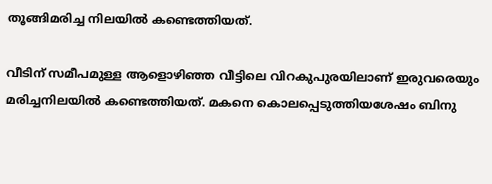തൂങ്ങിമരിച്ച നിലയിൽ കണ്ടെത്തിയത്.

വീടിന് സമീപമുള്ള ആളൊഴിഞ്ഞ വീട്ടിലെ വിറകുപുരയിലാണ് ഇരുവരെയും മരിച്ചനിലയിൽ കണ്ടെത്തിയത്. മകനെ കൊലപ്പെടുത്തിയശേഷം ബിനു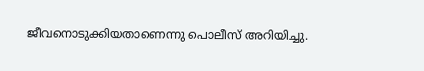ജീവനൊടുക്കിയതാണെന്നു പൊലീസ് അറിയിച്ചു.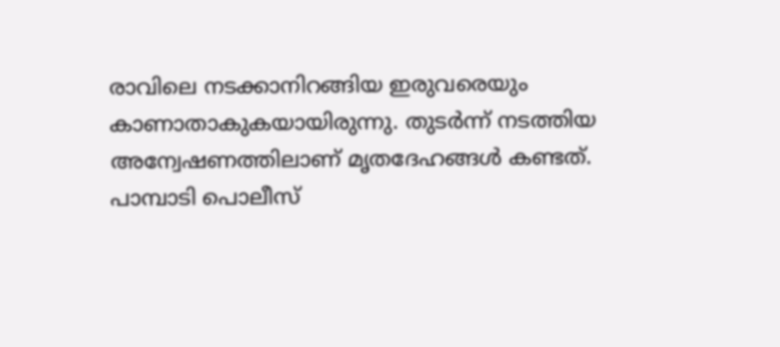രാവിലെ നടക്കാനിറങ്ങിയ ഇരുവരെയും കാണാതാകുകയായിരുന്നു. തുടർന്ന് നടത്തിയ അന്വേഷണത്തിലാണ് മൃതദേഹങ്ങൾ കണ്ടത്. പാമ്പാടി പൊലീസ്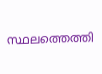സ്ഥലത്തെത്തി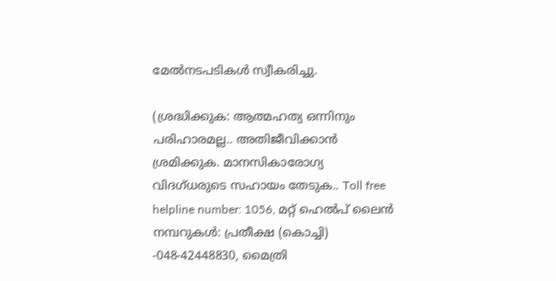മേൽനടപടികൾ സ്വീകരിച്ചു.

(ശ്രദ്ധിക്കുക: ആത്മഹത്യ ഒന്നിനും പരിഹാരമല്ല.. അതിജീവിക്കാൻ ശ്രമിക്കുക. മാനസികാരോഗ്യ വിദഗ്‌ധരുടെ സഹായം തേടുക.. Toll free helpline number: 1056, മറ്റ് ഹെൽപ് ലൈൻ നമ്പറുകൾ: പ്രതീക്ഷ (കൊച്ചി) -048-42448830, മൈത്രി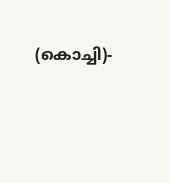(കൊച്ചി)-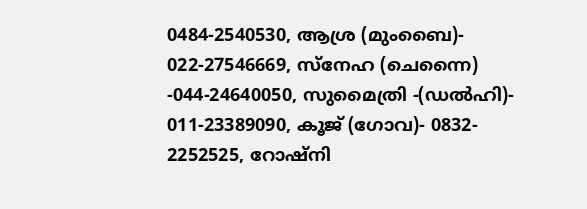0484-2540530, ആശ്ര (മുംബൈ)- 022-27546669, സ്നേഹ (ചെന്നൈ) -044-24640050, സുമൈത്രി -(ഡല്‍ഹി)- 011-23389090, കൂജ് (ഗോവ)- 0832- 2252525, റോഷ്‌നി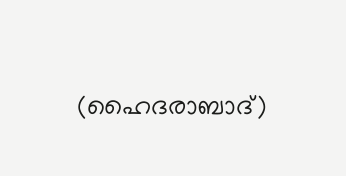(ഹൈദരാബാദ്)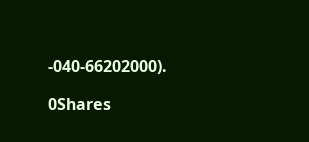-040-66202000).

0Shares